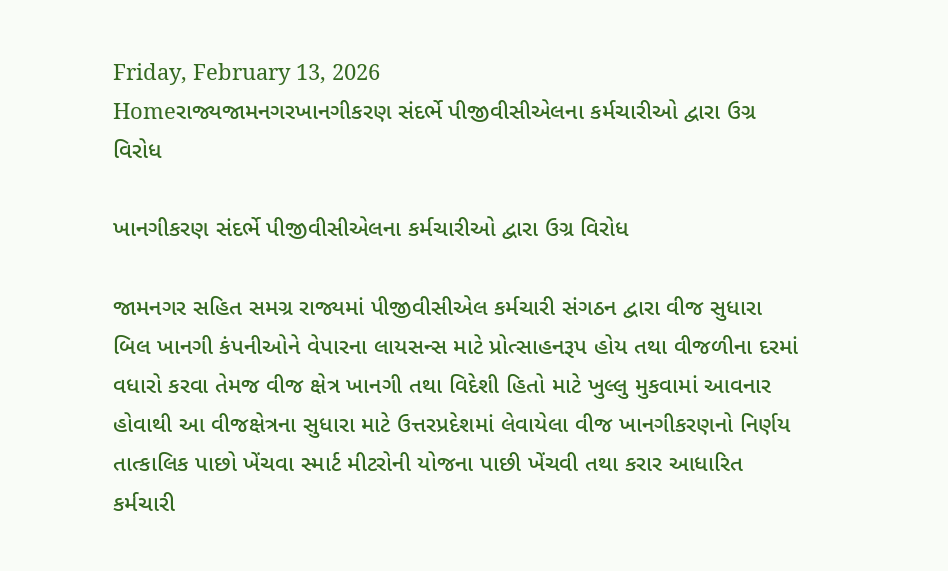Friday, February 13, 2026
Homeરાજ્યજામનગરખાનગીકરણ સંદર્ભે પીજીવીસીએલના કર્મચારીઓ દ્વારા ઉગ્ર વિરોધ

ખાનગીકરણ સંદર્ભે પીજીવીસીએલના કર્મચારીઓ દ્વારા ઉગ્ર વિરોધ

જામનગર સહિત સમગ્ર રાજ્યમાં પીજીવીસીએલ કર્મચારી સંગઠન દ્વારા વીજ સુધારા બિલ ખાનગી કંપનીઓને વેપારના લાયસન્સ માટે પ્રોત્સાહનરૂપ હોય તથા વીજળીના દરમાં વધારો કરવા તેમજ વીજ ક્ષેત્ર ખાનગી તથા વિદેશી હિતો માટે ખુલ્લુ મુકવામાં આવનાર હોવાથી આ વીજક્ષેત્રના સુધારા માટે ઉત્તરપ્રદેશમાં લેવાયેલા વીજ ખાનગીકરણનો નિર્ણય તાત્કાલિક પાછો ખેંચવા સ્માર્ટ મીટરોની યોજના પાછી ખેંચવી તથા કરાર આધારિત કર્મચારી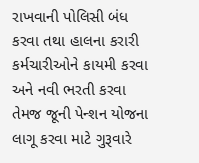રાખવાની પોલિસી બંધ કરવા તથા હાલના કરારી કર્મચારીઓને કાયમી કરવા અને નવી ભરતી કરવા તેમજ જૂની પેન્શન યોજના લાગૂ કરવા માટે ગુરૂવારે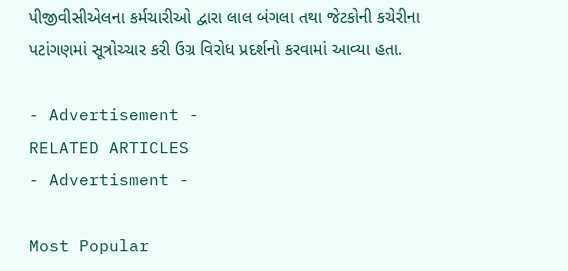પીજીવીસીએલના કર્મચારીઓ દ્વારા લાલ બંગલા તથા જેટકોની કચેરીના પટાંગણમાં સૂત્રોચ્ચાર કરી ઉગ્ર વિરોધ પ્રદર્શનો કરવામાં આવ્યા હતા.

- Advertisement -
RELATED ARTICLES
- Advertisment -

Most Popular